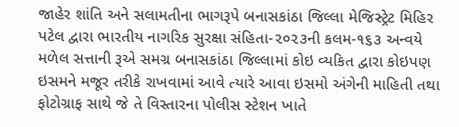જાહેર શાંતિ અને સલામતીના ભાગરૂપે બનાસકાંઠા જિલ્લા મેજિસ્ટ્રેટ મિહિર પટેલ દ્વારા ભારતીય નાગરિક સુરક્ષા સંહિતા-૨૦૨૩ની કલમ-૧૬૩ અન્વયે મળેલ સત્તાની રૂએ સમગ્ર બનાસકાંઠા જિલ્લામાં કોઇ વ્યકિત દ્વારા કોઇપણ ઇસમને મજૂર તરીકે રાખવામાં આવે ત્યારે આવા ઇસમો અંગેની માહિતી તથા ફોટોગ્રાફ સાથે જે તે વિસ્તારના પોલીસ સ્ટેશન ખાતે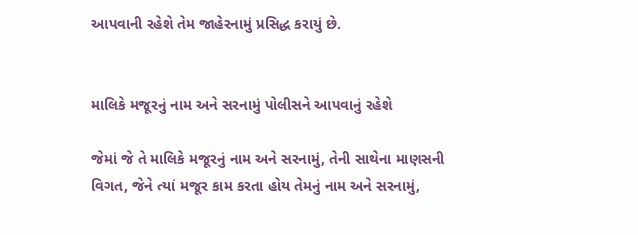આપવાની રહેશે તેમ જાહેરનામું પ્રસિદ્ધ કરાયું છે.


માલિકે મજૂરનું નામ અને સરનામું પોલીસને આપવાનું રહેશે

જેમાં જે તે માલિકે મજૂરનું નામ અને સરનામું, તેની સાથેના માણસની વિગત, જેને ત્યાં મજૂર કામ કરતા હોય તેમનું નામ અને સરનામું,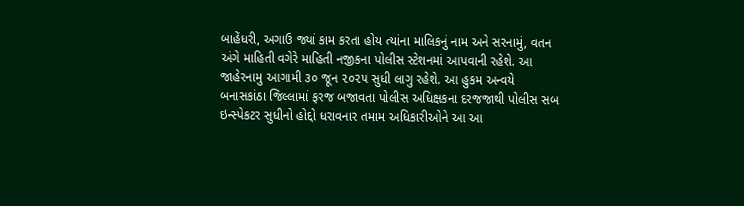બાહેંધરી, અગાઉ જ્યાં કામ કરતા હોય ત્યાંના માલિકનું નામ અને સરનામું, વતન અંગે માહિતી વગેરે માહિતી નજીકના પોલીસ સ્ટેશનમાં આપવાની રહેશે. આ જાહેરનામુ આગામી ૩૦ જૂન ૨૦૨૫ સુધી લાગુ રહેશે. આ હુકમ અન્વયે બનાસકાંઠા જિલ્લામાં ફરજ બજાવતા પોલીસ અધિક્ષકના દરજજાથી પોલીસ સબ ઇન્સ્પેકટર સુધીનો હોદ્દો ધરાવનાર તમામ અધિકારીઓને આ આ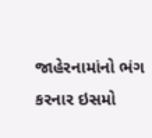જાહેરનામાંનો ભંગ કરનાર ઇસમો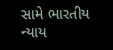સામે ભારતીય ન્યાય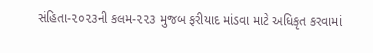સંહિતા-૨૦૨૩ની કલમ-૨૨૩ મુજબ ફરીયાદ માંડવા માટે અધિકૃત કરવામાં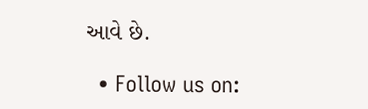આવે છે.

  • Follow us on: